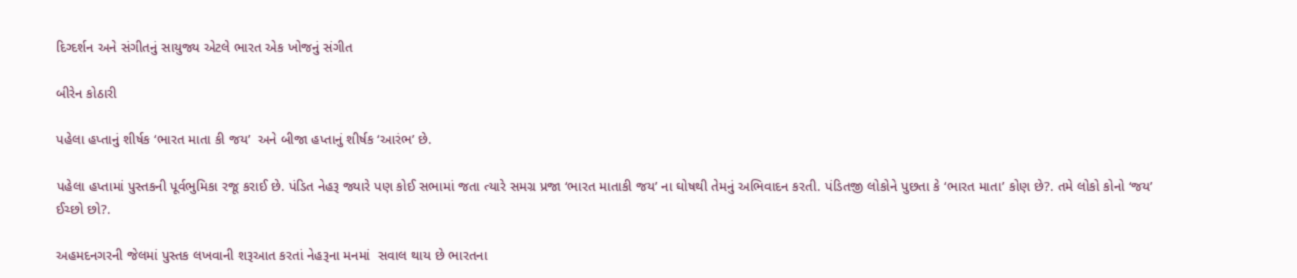દિગ્દર્શન અને સંગીતનું સાયુજ્ય એટલે ભારત એક ખોજનું સંગીત

બીરેન કોઠારી

પહેલા હપ્તાનું શીર્ષક ‘ભારત માતા કી જય’  અને બીજા હપ્તાનું શીર્ષક ‘આરંભ’ છે.

પહેલા હપ્તામાં પુસ્તકની પૂર્વભુમિકા રજૂ કરાઈ છે. પંડિત નેહરૂ જ્યારે પણ કોઈ સભામાં જતા ત્યારે સમગ્ર પ્રજા ‘ભારત માતાકી જય’ ના ઘોષથી તેમનું અભિવાદન કરતી. પંડિતજી લોકોને પુછતા કે ‘ભારત માતા’ કોણ છે?. તમે લોકો કોનો ‘જય’ ઈચ્છો છો?.

અહમદનગરની જેલમાં પુસ્તક લખવાની શરૂઆત કરતાં નેહરૂના મનમાં  સવાલ થાય છે ભારતના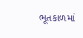ભૂતકાળમાં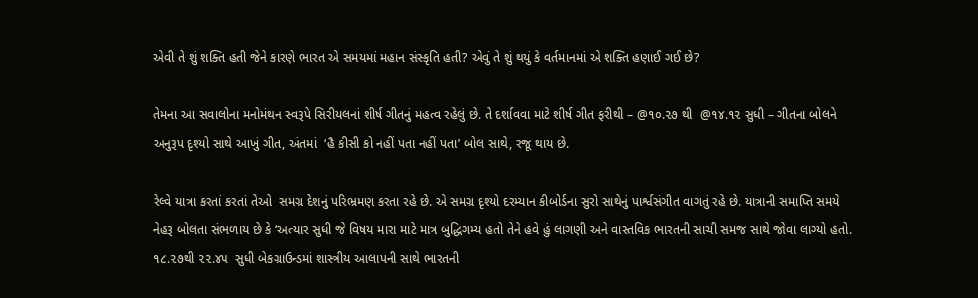એવી તે શું શક્તિ હતી જેને કારણે ભારત એ સમયમાં મહાન સંસ્કૃતિ હતી? એવું તે શું થયું કે વર્તમાનમાં એ શક્તિ હણાઈ ગઈ છે?

તેમના આ સવાલોના મનોમંથન સ્વરૂપે સિરીયલનાં શીર્ષ ગીતનું મહત્વ રહેલું છે. તે દર્શાવવા માટે શીર્ષ ગીત ફરીથી – @૧૦.૨૭ થી  @૧૪.૧૨ સુધી – ગીતના બોલને અનુરૂપ દૃશ્યો સાથે આખું ગીત, અંતમાં  ‘હૈ કીસી કો નહીં પતા નહીં પતા’ બોલ સાથે, રજૂ થાય છે.

રેલ્વે યાત્રા કરતાં કરતાં તેઓ  સમગ્ર દેશનું પરિભ્રમણ કરતા રહે છે. એ સમગ્ર દૃશ્યો દરમ્યાન કીબોર્ડના સુરો સાથેનું પાર્શ્વસંગીત વાગતું રહે છે. યાત્રાની સમાપ્તિ સમયે નેહરૂ બોલતા સંભળાય છે કે ‘અત્યાર સુધી જે વિષય મારા માટે માત્ર બુદ્ધિગમ્ય હતો તેને હવે હું લાગણી અને વાસ્તવિક ભારતની સાચી સમજ સાથે જોવા લાગ્યો હતો. ૧૮.૨૭થી ૨૨.૪૫  સુધી બેકગ્રાઉન્ડમાં શાસ્ત્રીય આલાપની સાથે ભારતની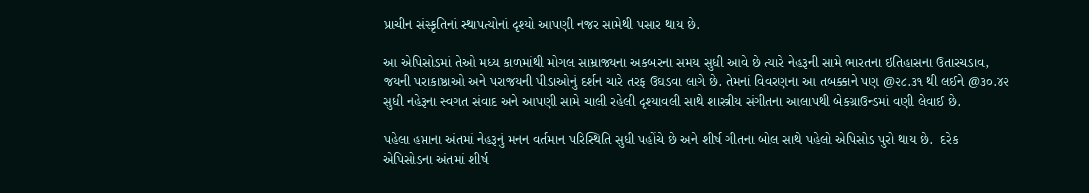પ્રાચીન સંસ્કૃતિનાં સ્થાપત્યોનાં દૃશ્યો આપણી નજર સામેથી પસાર થાય છે.

આ એપિસોડમાં તેઓ મધ્ય કાળમાંથી મોગલ સામ્રાજ્યના અકબરના સમય સુધી આવે છે ત્યારે નેહરૂની સામે ભારતના ઇતિહાસના ઉતારચડાવ, જયની પરાકાષ્ઠાઓ અને પરાજયની પીડાઓનું દર્શન ચારે તરફ ઉઘડવા લાગે છે. તેમનાં વિવરણના આ તબક્કાને પણ @૨૮.૩૧ થી લઈને @૩૦.૪૨ સુધી નહેરૂના સ્વગત સંવાદ અને આપણી સામે ચાલી રહેલી દૃશ્યાવલી સાથે શાસ્ત્રીય સંગીતના આલાપથી બેકગ્રાઉન્ડમાં વણી લેવાઈ છે.

પહેલા હપ્તાના અંતમાં નેહરૂનું મનન વર્તમાન પરિસ્થિતિ સુધી પહોંચે છે અને શીર્ષ ગીતના બોલ સાથે પહેલો એપિસોડ પુરો થાય છે.  દરેક એપિસોડના અંતમાં શીર્ષ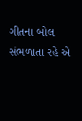ગીતના બોલ  સંભળાતા રહે એ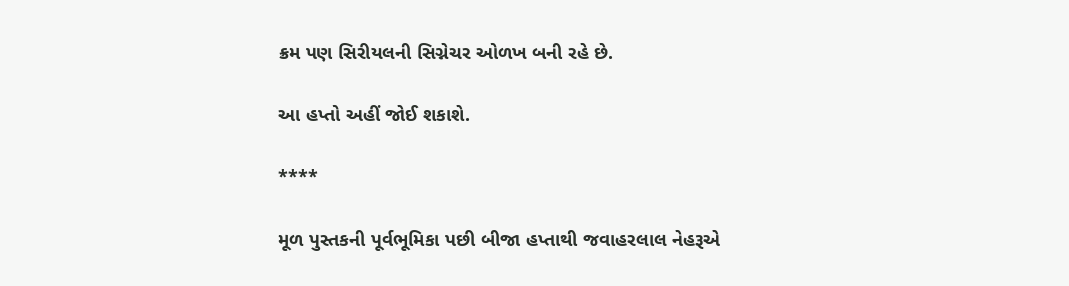ક્રમ પણ સિરીયલની સિગ્નેચર ઓળખ બની રહે છે.

આ હપ્તો અહીં જોઈ શકાશે.

****

મૂળ પુસ્તકની પૂર્વભૂમિકા પછી બીજા હપ્તાથી જવાહરલાલ નેહરૂએ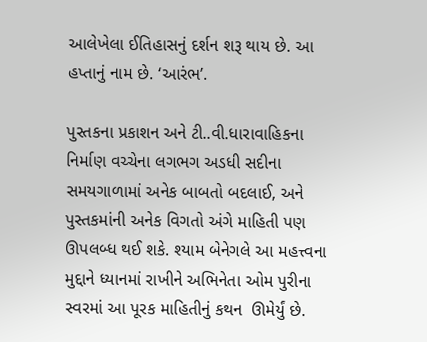આલેખેલા ઈતિહાસનું દર્શન શરૂ થાય છે. આ હપ્તાનું નામ છે. ‘આરંભ’.

પુસ્તકના પ્રકાશન અને ટી..વી.ધારાવાહિકના નિર્માણ વચ્ચેના લગભગ અડધી સદીના સમયગાળામાં અનેક બાબતો બદલાઈ, અને પુસ્તકમાંની અનેક વિગતો અંગે માહિતી પણ ઊપલબ્ધ થઈ શકે. શ્યામ બેનેગલે આ મહત્ત્વના મુદ્દાને ધ્યાનમાં રાખીને અભિનેતા ઓમ પુરીના સ્વરમાં આ પૂરક માહિતીનું કથન  ઊમેર્યું છે.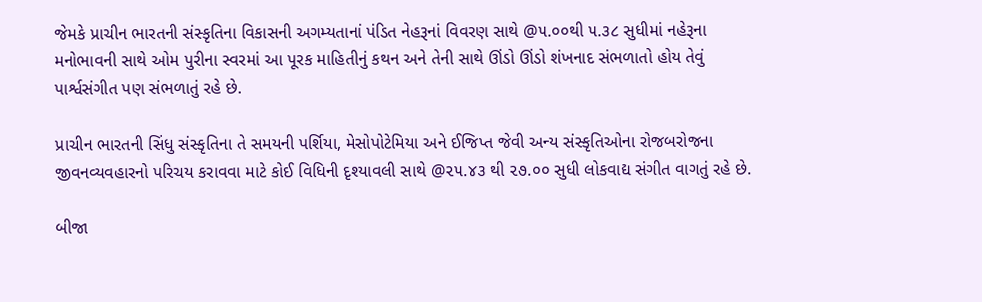જેમકે પ્રાચીન ભારતની સંસ્કૃતિના વિકાસની અગમ્યતાનાં પંડિત નેહરૂનાં વિવરણ સાથે @૫.૦૦થી ૫.૩૮ સુધીમાં નહેરૂના મનોભાવની સાથે ઓમ પુરીના સ્વરમાં આ પૂરક માહિતીનું કથન અને તેની સાથે ઊંડો ઊંડો શંખનાદ સંભળાતો હોય તેવું પાર્શ્વસંગીત પણ સંભળાતું રહે છે.

પ્રાચીન ભારતની સિંધુ સંસ્કૃતિના તે સમયની પર્શિયા, મેસોપોટેમિયા અને ઈજિપ્ત જેવી અન્ય સંસ્કૃતિઓના રોજબરોજના જીવનવ્યવહારનો પરિચય કરાવવા માટે કોઈ વિધિની દૃશ્યાવલી સાથે @૨૫.૪૩ થી ૨૭.૦૦ સુધી લોકવાદ્ય સંગીત વાગતું રહે છે.

બીજા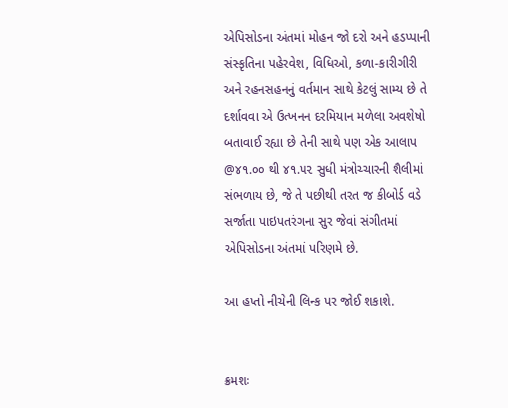એપિસોડના અંતમાં મોહન જો દરો અને હડપ્પાની સંસ્કૃતિના પહેરવેશ, વિધિઓ, કળા-કારીગીરી અને રહનસહનનું વર્તમાન સાથે કેટલું સામ્ય છે તે દર્શાવવા એ ઉત્ખનન દરમિયાન મળેલા અવશેષો બતાવાઈ રહ્યા છે તેની સાથે પણ એક આલાપ @૪૧.૦૦ થી ૪૧.૫૨ સુધી મંત્રોચ્ચારની શૈલીમાં સંભળાય છે, જે તે પછીથી તરત જ કીબોર્ડ વડે સર્જાતા પાઇપતરંગના સુર જેવાં સંગીતમાં એપિસોડના અંતમાં પરિણમે છે.

આ હપ્તો નીચેની લિન્‍ક પર જોઈ શકાશે.


ક્રમશઃ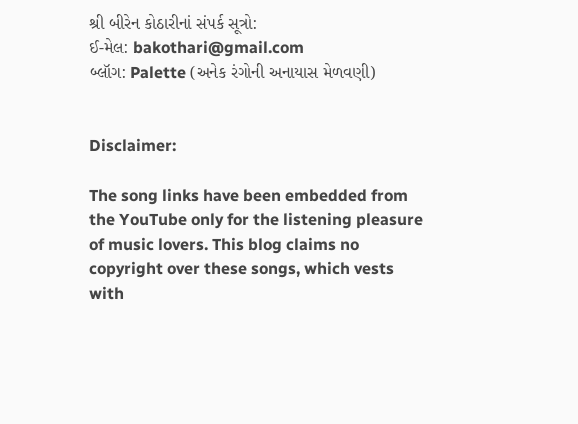શ્રી બીરેન કોઠારીનાં સંપર્ક સૂત્રો:
ઈ-મેલ: bakothari@gmail.com
બ્લૉગ: Palette (અનેક રંગોની અનાયાસ મેળવણી)


Disclaimer:

The song links have been embedded from the YouTube only for the listening pleasure of music lovers. This blog claims no copyright over these songs, which vests with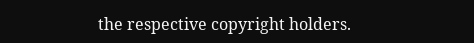the respective copyright holders.